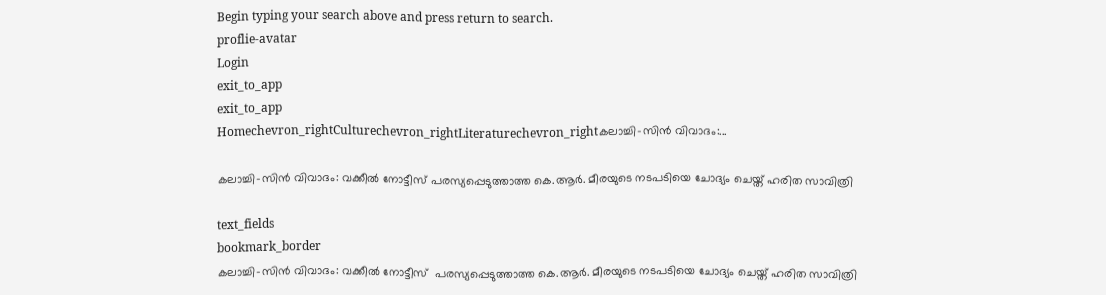Begin typing your search above and press return to search.
proflie-avatar
Login
exit_to_app
exit_to_app
Homechevron_rightCulturechevron_rightLiteraturechevron_rightകലാച്ചി-സിൻ വിവാദം:...

കലാച്ചി-സിൻ വിവാദം: വക്കീൽ നോട്ടീസ് പരസ്യപ്പെടുത്താത്ത കെ.ആർ. മീരയുടെ നടപടിയെ ചോദ്യം ചെയ്ത് ഹരിത സാവിത്രി

text_fields
bookmark_border
കലാച്ചി-സിൻ വിവാദം: വക്കീൽ നോട്ടീസ്  പരസ്യപ്പെടുത്താത്ത കെ.ആർ. മീരയുടെ നടപടിയെ ചോദ്യം ചെയ്ത് ഹരിത സാവിത്രി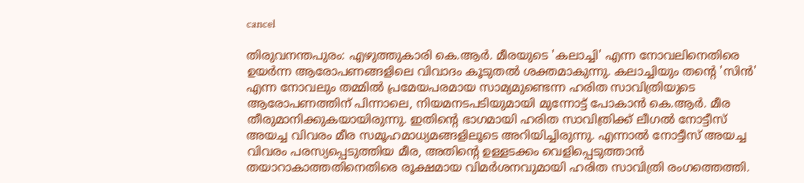cancel

തിരുവനന്തപുരം: എഴുത്തുകാരി കെ.ആർ. മീരയുടെ 'കലാച്ചി' എന്ന നോവലിനെതിരെ ഉയർന്ന ആരോപണങ്ങളിലെ വിവാദം കൂടുതൽ ശക്തമാകുന്നു. കലാച്ചിയും തന്റെ 'സിൻ' എന്ന നോവലും തമ്മിൽ പ്രമേയപരമായ സാമ്യമുണ്ടെന്ന ഹരിത സാവിത്രിയുടെ ആരോപണത്തിന് പിന്നാലെ, നിയമനടപടിയുമായി മുന്നോട്ട് പോകാൻ കെ.ആർ. മീര തീരുമാനിക്കുകയായിരുന്നു. ഇതിന്റെ ഭാഗമായി ഹരിത സാവിത്രിക്ക് ലീഗൽ നോട്ടീസ് അയച്ച വിവരം മീര സമൂഹമാധ്യമങ്ങളിലൂടെ അറിയിച്ചിരുന്നു. എന്നാൽ നോട്ടീസ് അയച്ച വിവരം പരസ്യപ്പെടുത്തിയ മീര, അതിന്റെ ഉള്ളടക്കം വെളിപ്പെടുത്താൻ തയാറാകാത്തതിനെതിരെ രൂക്ഷമായ വിമർശനവുമായി ഹരിത സാവിത്രി രംഗത്തെത്തി.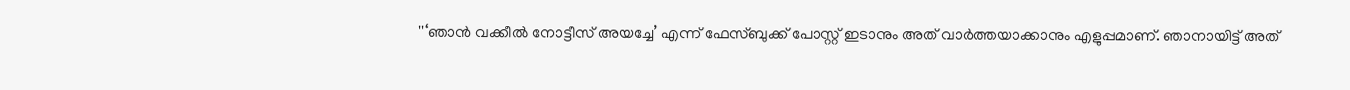''‘ഞാൻ വക്കീൽ നോട്ടീസ് അയച്ചേ’ എന്ന് ഫേസ്ബുക്ക് പോസ്റ്റ് ഇടാനും അത് വാർത്തയാക്കാനും എളുപ്പമാണ്. ഞാനായിട്ട് അത്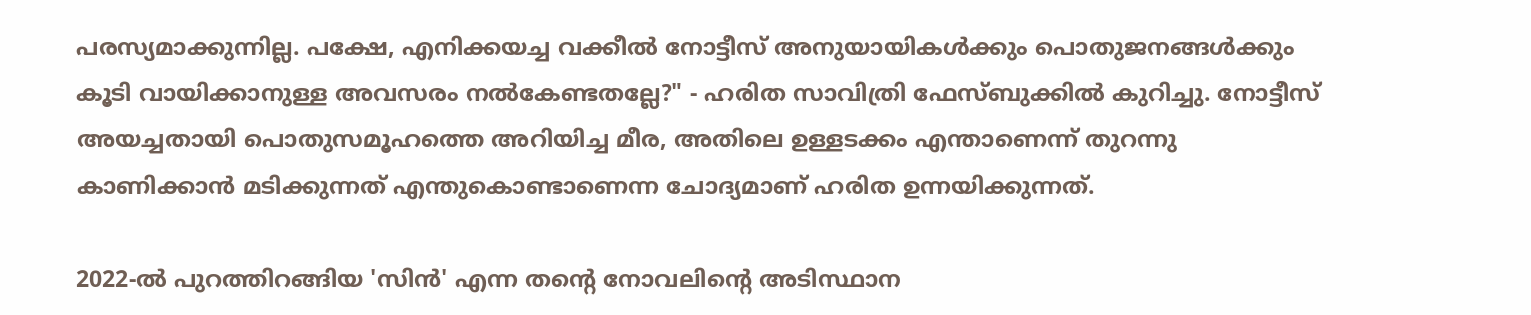പരസ്യമാക്കുന്നില്ല. പക്ഷേ, എനിക്കയച്ച വക്കീൽ നോട്ടീസ് അനുയായികൾക്കും പൊതുജനങ്ങൾക്കും കൂടി വായിക്കാനുള്ള അവസരം നൽകേണ്ടതല്ലേ?" - ഹരിത സാവിത്രി ഫേസ്ബുക്കിൽ കുറിച്ചു. നോട്ടീസ് അയച്ചതായി പൊതുസമൂഹത്തെ അറിയിച്ച മീര, അതിലെ ഉള്ളടക്കം എന്താണെന്ന് തുറന്നു കാണിക്കാൻ മടിക്കുന്നത് എന്തുകൊണ്ടാണെന്ന ചോദ്യമാണ് ഹരിത ഉന്നയിക്കുന്നത്.

2022-ൽ പുറത്തിറങ്ങിയ 'സിൻ' എന്ന തന്റെ നോവലിന്റെ അടിസ്ഥാന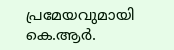പ്രമേയവുമായി കെ.ആർ.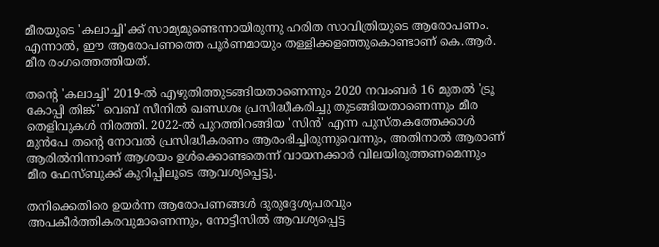മീരയുടെ 'കലാച്ചി'ക്ക് സാമ്യമുണ്ടെന്നായിരുന്നു ഹരിത സാവിത്രിയുടെ ആരോപണം. എന്നാൽ, ഈ ആരോപണത്തെ പൂർണമായും തള്ളിക്കളഞ്ഞുകൊണ്ടാണ് കെ.ആർ. മീര രംഗത്തെത്തിയത്.

തന്റെ 'കലാച്ചി' 2019-ൽ എഴുതിത്തുടങ്ങിയതാണെന്നും 2020 നവംബർ 16 മുതൽ 'ട്രൂ കോപ്പി തിങ്ക്' വെബ് സീനിൽ ഖണ്ഡശഃ പ്രസിദ്ധീകരിച്ചു തുടങ്ങിയതാണെന്നും മീര തെളിവുകൾ നിരത്തി. 2022-ൽ പുറത്തിറങ്ങിയ 'സിൻ' എന്ന പുസ്തകത്തേക്കാൾ മുൻപേ തന്റെ നോവൽ പ്രസിദ്ധീകരണം ആരംഭിച്ചിരുന്നുവെന്നും, അതിനാൽ ആരാണ് ആരിൽനിന്നാണ് ആശയം ഉൾക്കൊണ്ടതെന്ന് വായനക്കാർ വിലയിരുത്തണമെന്നും മീര ഫേസ്ബുക്ക് കുറിപ്പിലൂടെ ആവശ്യപ്പെട്ടു.

തനിക്കെതിരെ ഉയർന്ന ആരോപണങ്ങൾ ദുരുദ്ദേശ്യപരവും അപകീർത്തികരവുമാണെന്നും, നോട്ടീസിൽ ആവശ്യപ്പെട്ട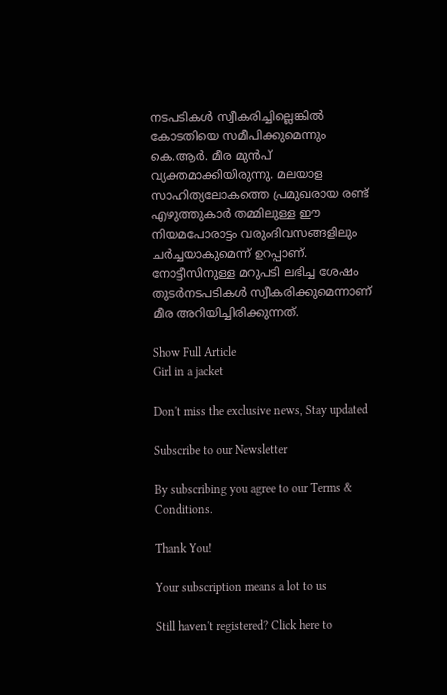നടപടികൾ സ്വീകരിച്ചില്ലെങ്കിൽ കോടതിയെ സമീപിക്കുമെന്നും കെ.ആർ. മീര മുൻപ് വ്യക്തമാക്കിയിരുന്നു. മലയാള സാഹിത്യലോകത്തെ പ്രമുഖരായ രണ്ട് എഴുത്തുകാർ തമ്മിലുള്ള ഈ നിയമപോരാട്ടം വരുംദിവസങ്ങളിലും ചർച്ചയാകുമെന്ന് ഉറപ്പാണ്. നോട്ടീസിനുള്ള മറുപടി ലഭിച്ച ശേഷം തുടർനടപടികൾ സ്വീകരിക്കുമെന്നാണ് മീര അറിയിച്ചിരിക്കുന്നത്.

Show Full Article
Girl in a jacket

Don't miss the exclusive news, Stay updated

Subscribe to our Newsletter

By subscribing you agree to our Terms & Conditions.

Thank You!

Your subscription means a lot to us

Still haven't registered? Click here to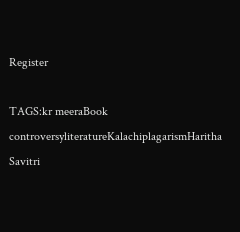Register

TAGS:kr meeraBook controversyliteratureKalachiplagarismHaritha Savitri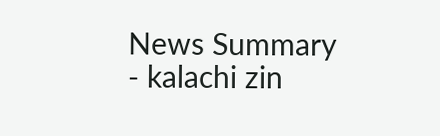News Summary - kalachi zin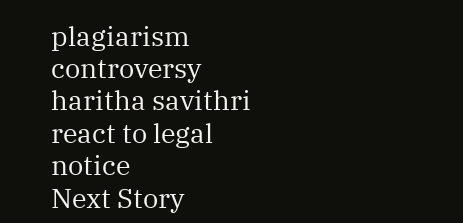plagiarism controversy haritha savithri react to legal notice
Next Story